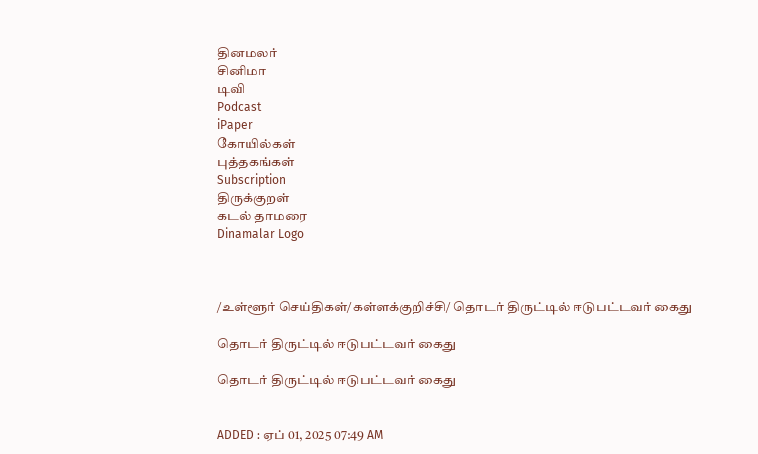தினமலர்
சினிமா
டிவி
Podcast
iPaper
கோயில்கள்
புத்தகங்கள்
Subscription
திருக்குறள்
கடல் தாமரை
Dinamalar Logo



/உள்ளூர் செய்திகள்/கள்ளக்குறிச்சி/ தொடர் திருட்டில் ஈடுபட்டவர் கைது

தொடர் திருட்டில் ஈடுபட்டவர் கைது

தொடர் திருட்டில் ஈடுபட்டவர் கைது


ADDED : ஏப் 01, 2025 07:49 AM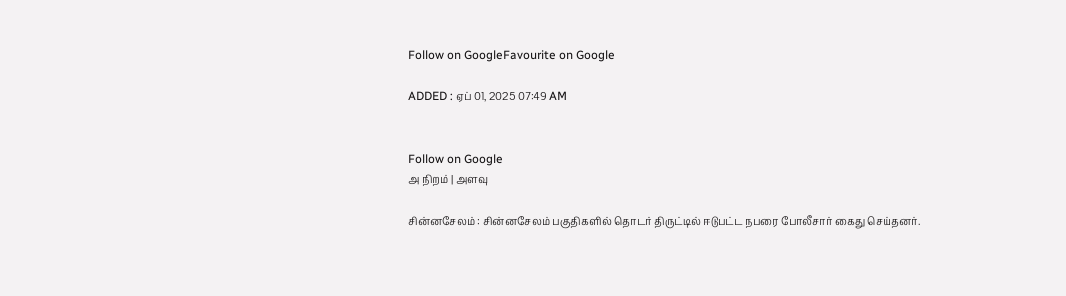Follow on GoogleFavourite on Google

ADDED : ஏப் 01, 2025 07:49 AM


Follow on Google
அ நிறம் | அளவு

சின்னசேலம் : சின்னசேலம் பகுதிகளில் தொடர் திருட்டில் ஈடுபட்ட நபரை போலீசார் கைது செய்தனர்.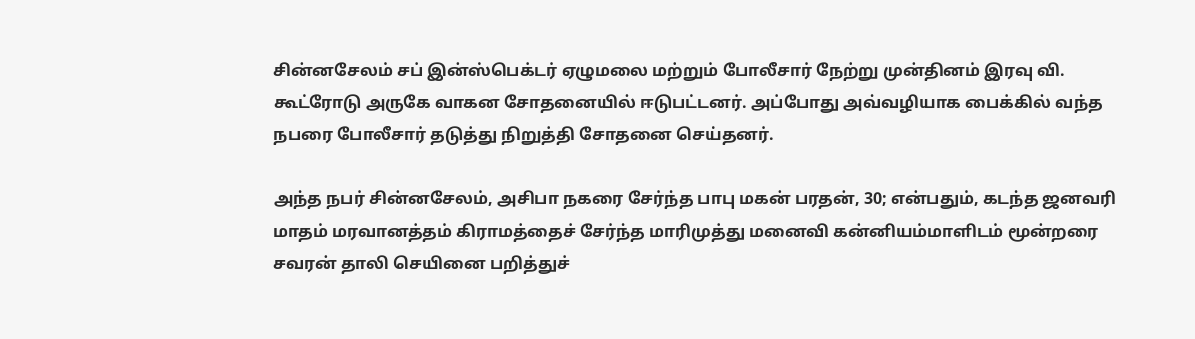சின்னசேலம் சப் இன்ஸ்பெக்டர் ஏழுமலை மற்றும் போலீசார் நேற்று முன்தினம் இரவு வி. கூட்ரோடு அருகே வாகன சோதனையில் ஈடுபட்டனர். அப்போது அவ்வழியாக பைக்கில் வந்த நபரை போலீசார் தடுத்து நிறுத்தி சோதனை செய்தனர்.

அந்த நபர் சின்னசேலம், அசிபா நகரை சேர்ந்த பாபு மகன் பரதன், 30; என்பதும், கடந்த ஜனவரி மாதம் மரவானத்தம் கிராமத்தைச் சேர்ந்த மாரிமுத்து மனைவி கன்னியம்மாளிடம் மூன்றரை சவரன் தாலி செயினை பறித்துச்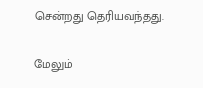சென்றது தெரியவந்தது.

மேலும்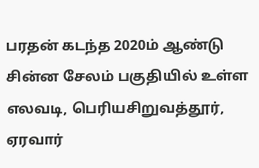பரதன் கடந்த 2020ம் ஆண்டு சின்ன சேலம் பகுதியில் உள்ள எலவடி, பெரியசிறுவத்தூர், ஏரவார்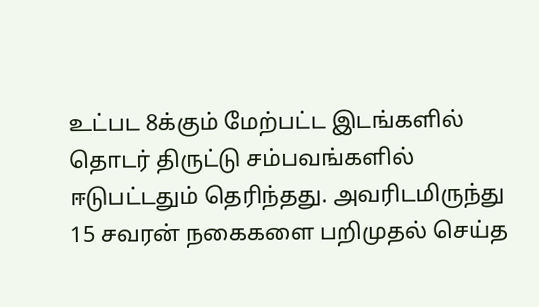உட்பட 8க்கும் மேற்பட்ட இடங்களில் தொடர் திருட்டு சம்பவங்களில் ஈடுபட்டதும் தெரிந்தது. அவரிடமிருந்து 15 சவரன் நகைகளை பறிமுதல் செய்த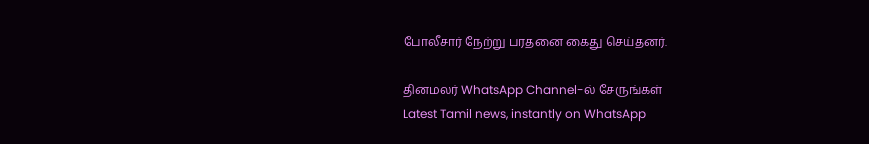போலீசார் நேற்று பரதனை கைது செய்தனர்.

தினமலர் WhatsApp Channel-ல் சேருங்கள்
Latest Tamil news, instantly on WhatsApp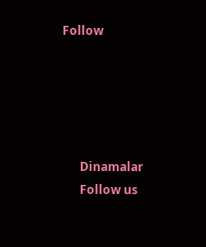Follow





      Dinamalar
      Follow us